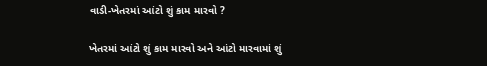વાડી-ખેતરમાં આંટો શું કામ મારવો ?

ખેતરમાં આંટો શું કામ મારવો અને આંટો મારવામાં શું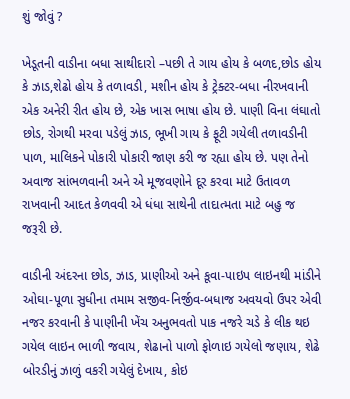શું જોવું ?

ખેડૂતની વાડીના બધા સાથીદારો –પછી તે ગાય હોય કે બળદ,છોડ હોય કે ઝાડ,શેઢો હોય કે તળાવડી, મશીન હોય કે ટ્રેક્ટર-બધા નીરખવાની એક અનેરી રીત હોય છે, એક ખાસ ભાષા હોય છે. પાણી વિના લંઘાતો છોડ, રોગથી મરવા પડેલું ઝાડ, ભૂખી ગાય કે ફૂટી ગયેલી તળાવડીની પાળ, માલિકને પોકારી પોકારી જાણ કરી જ રહ્યા હોય છે. પણ તેનો અવાજ સાંભળવાની અને એ મૂજવણોને દૂર કરવા માટે ઉતાવળ રાખવાની આદત કેળવવી એ ધંધા સાથેની તાદાત્મતા માટે બહુ જ જરૂરી છે.

વાડીની અંદરના છોડ, ઝાડ, પ્રાણીઓ અને કૂવા-પાઇપ લાઇનથી માંડીને ઓઘા-પૂળા સુધીના તમામ સજીવ-નિર્જીવ-બધાજ અવયવો ઉપર એવી નજર કરવાની કે પાણીની ખેંચ અનુભવતો પાક નજરે ચડે કે લીક થઇ ગયેલ લાઇન ભાળી જવાય, શેઢાનો પાળો ફોળાઇ ગયેલો જણાય, શેઢે બોરડીનું ઝાળું વકરી ગયેલું દેખાય, કોઇ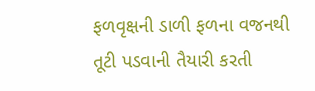ફળવૃક્ષની ડાળી ફળના વજનથી તૂટી પડવાની તૈયારી કરતી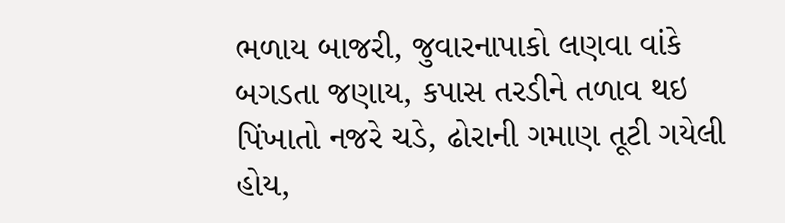ભળાય બાજરી, જુવારનાપાકો લણવા વાંકે બગડતા જણાય, કપાસ તરડીને તળાવ થઇ પિંખાતો નજરે ચડે, ઢોરાની ગમાણ તૂટી ગયેલી હોય,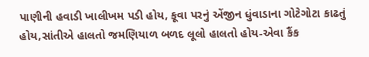પાણીની હવાડી ખાલીખમ પડી હોય, કૂવા પરનું એંજીન ધુંવાડાના ગોટેગોટા કાઢતું હોય,સાંતીએ હાલતો જમણિયાળ બળદ લૂલો હાલતો હોય-એવા કૈંક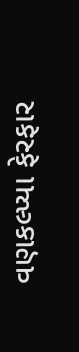વણકલ્પ્યા ફેરફાર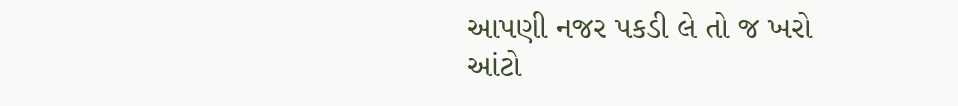આપણી નજર પકડી લે તો જ ખરો આંટો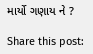માર્યો ગણાય ને ?

Share this post: